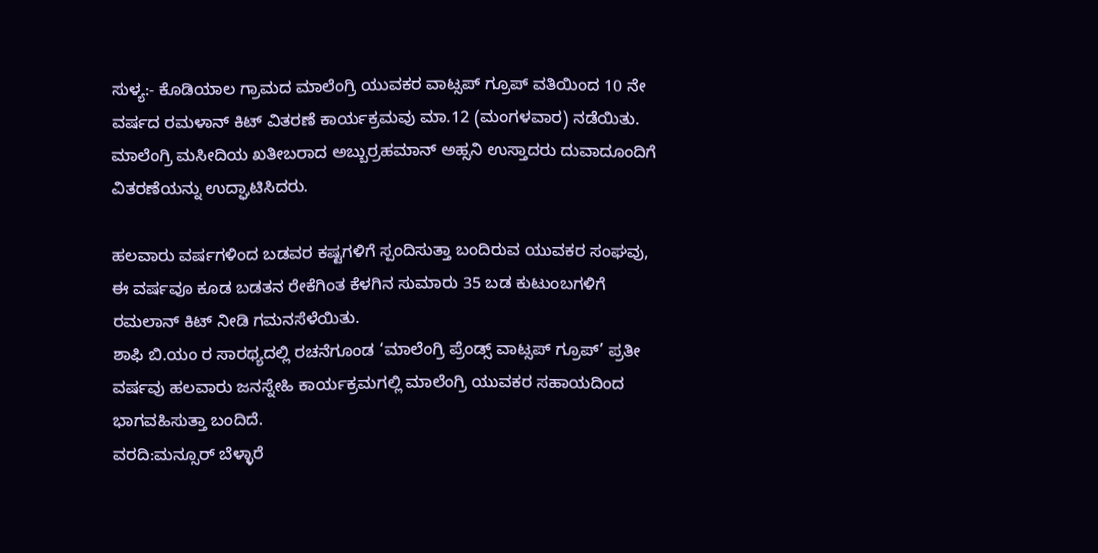ಸುಳ್ಯ:- ಕೊಡಿಯಾಲ ಗ್ರಾಮದ ಮಾಲೆಂಗ್ರಿ ಯುವಕರ ವಾಟ್ಸಪ್ ಗ್ರೂಪ್ ವತಿಯಿಂದ 10 ನೇ ವರ್ಷದ ರಮಳಾನ್ ಕಿಟ್ ವಿತರಣೆ ಕಾರ್ಯಕ್ರಮವು ಮಾ.12 (ಮಂಗಳವಾರ) ನಡೆಯಿತು. ಮಾಲೆಂಗ್ರಿ ಮಸೀದಿಯ ಖತೀಬರಾದ ಅಬ್ಬುರ್ರಹಮಾನ್ ಅಹ್ಸನಿ ಉಸ್ತಾದರು ದುವಾದೂಂದಿಗೆ ವಿತರಣೆಯನ್ನು ಉದ್ಘಾಟಿಸಿದರು.

ಹಲವಾರು ವರ್ಷಗಳಿಂದ ಬಡವರ ಕಷ್ಟಗಳಿಗೆ ಸ್ಪಂದಿಸುತ್ತಾ ಬಂದಿರುವ ಯುವಕರ ಸಂಘವು, ಈ ವರ್ಷವೂ ಕೂಡ ಬಡತನ ರೇಕೆಗಿಂತ ಕೆಳಗಿನ ಸುಮಾರು 35 ಬಡ ಕುಟುಂಬಗಳಿಗೆ ರಮಲಾನ್ ಕಿಟ್ ನೀಡಿ ಗಮನಸೆಳೆಯಿತು.
ಶಾಫಿ ಬಿ.ಯಂ ರ ಸಾರಥ್ಯದಲ್ಲಿ ರಚನೆಗೂಂಡ ‘ಮಾಲೆಂಗ್ರಿ ಪ್ರೆಂಡ್ಸ್ ವಾಟ್ಸಪ್ ಗ್ರೂಪ್’ ಪ್ರತೀ ವರ್ಷವು ಹಲವಾರು ಜನಸ್ನೇಹಿ ಕಾರ್ಯಕ್ರಮಗಲ್ಲಿ ಮಾಲೆಂಗ್ರಿ ಯುವಕರ ಸಹಾಯದಿಂದ ಭಾಗವಹಿಸುತ್ತಾ ಬಂದಿದೆ.
ವರದಿ:ಮನ್ಸೂರ್ ಬೆಳ್ಳಾರೆ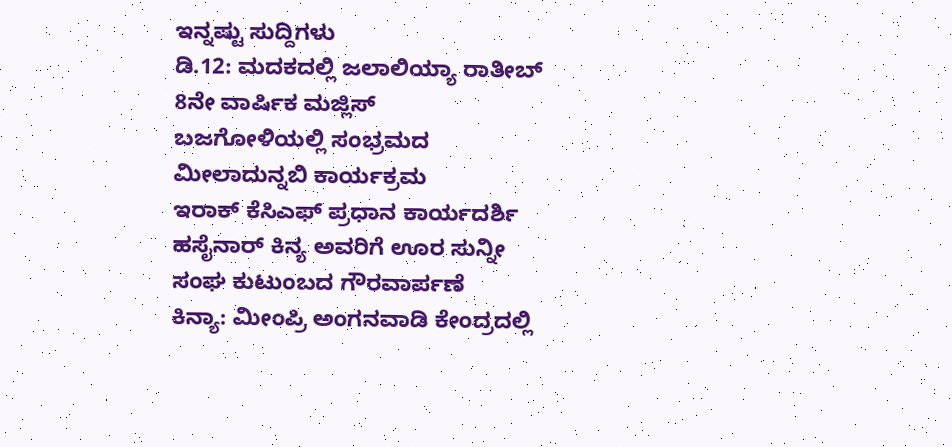ಇನ್ನಷ್ಟು ಸುದ್ದಿಗಳು
ಡಿ.12: ಮದಕದಲ್ಲಿ ಜಲಾಲಿಯ್ಯಾ ರಾತೀಬ್ 8ನೇ ವಾರ್ಷಿಕ ಮಜ್ಲಿಸ್
ಬಜಗೋಳಿಯಲ್ಲಿ ಸಂಭ್ರಮದ ಮೀಲಾದುನ್ನಬಿ ಕಾರ್ಯಕ್ರಮ
ಇರಾಕ್ ಕೆಸಿಎಫ್ ಪ್ರಧಾನ ಕಾರ್ಯದರ್ಶಿ ಹಸೈನಾರ್ ಕಿನ್ಯ ಅವರಿಗೆ ಊರ ಸುನ್ನೀ ಸಂಘ ಕುಟುಂಬದ ಗೌರವಾರ್ಪಣೆ
ಕಿನ್ಯಾ: ಮೀಂಪ್ರಿ ಅಂಗನವಾಡಿ ಕೇಂದ್ರದಲ್ಲಿ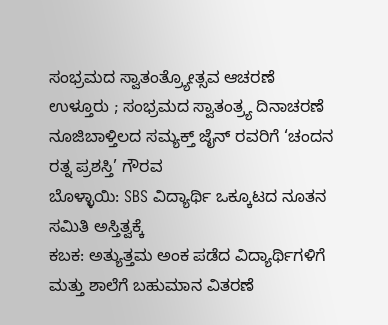ಸಂಭ್ರಮದ ಸ್ವಾತಂತ್ರ್ಯೋತ್ಸವ ಆಚರಣೆ
ಉಳ್ತೂರು ; ಸಂಭ್ರಮದ ಸ್ವಾತಂತ್ರ್ಯ ದಿನಾಚರಣೆ
ನೂಜಿಬಾಳ್ತಿಲದ ಸಮ್ಯಕ್ತ್ ಜೈನ್ ರವರಿಗೆ ‘ಚಂದನ ರತ್ನ ಪ್ರಶಸ್ತಿ’ ಗೌರವ
ಬೊಳ್ಳಾಯಿ: SBS ವಿದ್ಯಾರ್ಥಿ ಒಕ್ಕೂಟದ ನೂತನ ಸಮಿತಿ ಅಸ್ತಿತ್ವಕ್ಕೆ
ಕಬಕ: ಅತ್ಯುತ್ತಮ ಅಂಕ ಪಡೆದ ವಿದ್ಯಾರ್ಥಿಗಳಿಗೆ ಮತ್ತು ಶಾಲೆಗೆ ಬಹುಮಾನ ವಿತರಣೆ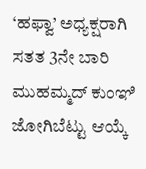‘ಹಫ್ವಾ’ ಅಧ್ಯಕ್ಷರಾಗಿ ಸತತ 3ನೇ ಬಾರಿ ಮುಹಮ್ಮದ್ ಕುಂಞಿ ಜೋಗಿಬೆಟ್ಟು ಆಯ್ಕೆ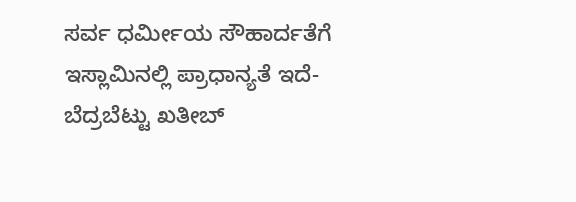ಸರ್ವ ಧರ್ಮೀಯ ಸೌಹಾರ್ದತೆಗೆ ಇಸ್ಲಾಮಿನಲ್ಲಿ ಪ್ರಾಧಾನ್ಯತೆ ಇದೆ- ಬೆದ್ರಬೆಟ್ಟು ಖತೀಬ್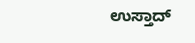ಉಸ್ತಾದ್